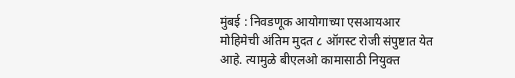मुंबई : निवडणूक आयोगाच्या एसआयआर मोहिमेची अंतिम मुदत ८ ऑगस्ट रोजी संपुष्टात येत आहे. त्यामुळे बीएलओ कामासाठी नियुक्त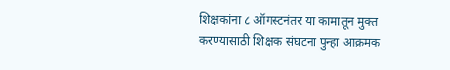शिक्षकांना ८ ऑगस्टनंतर या कामातून मुक्त करण्यासाठी शिक्षक संघटना पुन्हा आक्रमक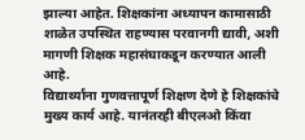झाल्या आहेत. शिक्षकांना अध्यापन कामासाठी शाळेत उपस्थित राहण्यास परवानगी द्यावी, अशी मागणी शिक्षक महासंघाकडून करण्यात आली आहे.
विद्यार्थ्यांना गुणवत्तापूर्ण शिक्षण देणे हे शिक्षकांचे मुख्य कार्य आहे. यानंतरही बीएलओ किंवा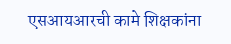एसआयआरची कामे शिक्षकांना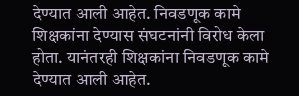देण्यात आली आहेत. निवडणूक कामे शिक्षकांना देण्यास संघटनांनी विरोध केला होता. यानंतरही शिक्षकांना निवडणूक कामे देण्यात आली आहेत.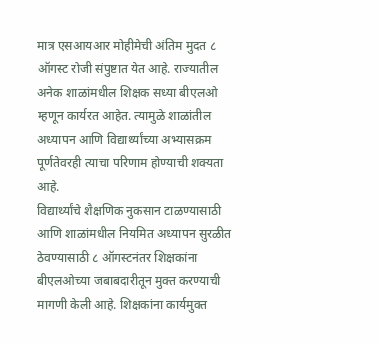मात्र एसआयआर मोहीमेची अंतिम मुदत ८ ऑगस्ट रोजी संपुष्टात येत आहे. राज्यातील अनेक शाळांमधील शिक्षक सध्या बीएलओ म्हणून कार्यरत आहेत. त्यामुळे शाळांतील अध्यापन आणि विद्यार्थ्यांच्या अभ्यासक्रम पूर्णतेवरही त्याचा परिणाम होण्याची शक्यता आहे.
विद्यार्थ्यांचे शैक्षणिक नुकसान टाळण्यासाठी आणि शाळांमधील नियमित अध्यापन सुरळीत ठेवण्यासाठी ८ ऑगस्टनंतर शिक्षकांना बीएलओच्या जबाबदारीतून मुक्त करण्याची मागणी केली आहे. शिक्षकांना कार्यमुक्त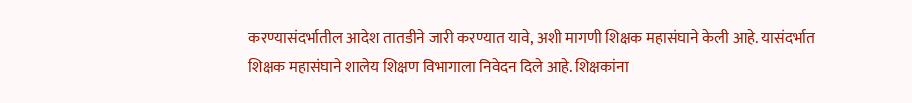करण्यासंदर्भातील आदेश तातडीने जारी करण्यात यावे, अशी मागणी शिक्षक महासंघाने केली आहे. यासंदर्भात शिक्षक महासंघाने शालेय शिक्षण विभागाला निवेदन दिले आहे. शिक्षकांना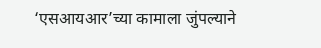‘एसआयआर’च्या कामाला जुंपल्याने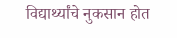विद्यार्थ्यांचे नुकसान होत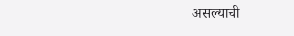असल्याची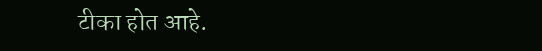टीका होत आहे.